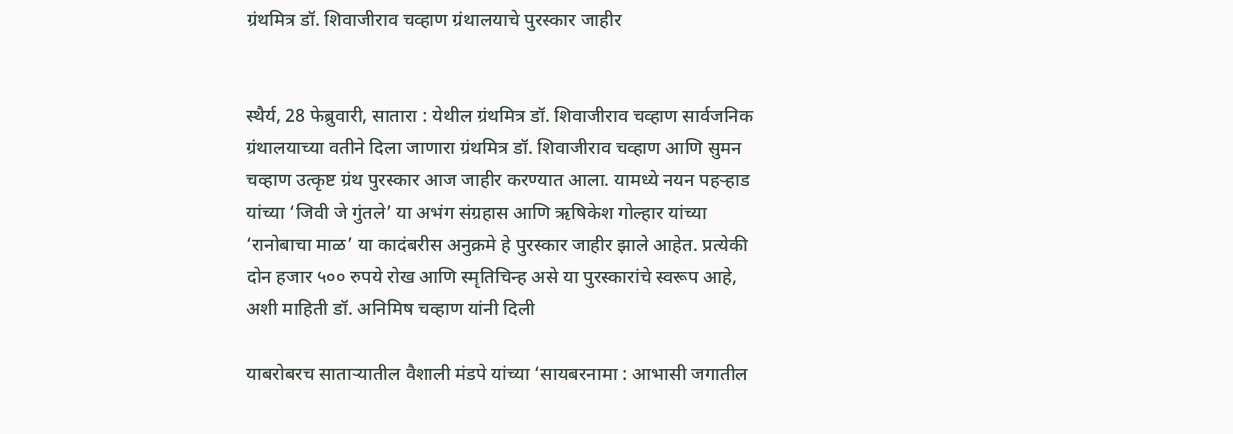ग्रंथमित्र डॉ. शिवाजीराव चव्हाण ग्रंथालयाचे पुरस्कार जाहीर


स्थैर्य, 28 फेब्रुवारी, सातारा : येथील ग्रंथमित्र डॉ. शिवाजीराव चव्हाण सार्वजनिक ग्रंथालयाच्या वतीने दिला जाणारा ग्रंथमित्र डॉ. शिवाजीराव चव्हाण आणि सुमन चव्हाण उत्कृष्ट ग्रंथ पुरस्कार आज जाहीर करण्यात आला. यामध्ये नयन पहऱ्हाड यांच्या ‘जिवी जे गुंतले’ या अभंग संग्रहास आणि ऋषिकेश गोल्हार यांच्या ‘रानोबाचा माळ’ या कादंबरीस अनुक्रमे हे पुरस्कार जाहीर झाले आहेत. प्रत्येकी दोन हजार ५०० रुपये रोख आणि स्मृतिचिन्ह असे या पुरस्कारांचे स्वरूप आहे, अशी माहिती डॉ. अनिमिष चव्हाण यांनी दिली

याबरोबरच साताऱ्यातील वैशाली मंडपे यांच्या ‘सायबरनामा : आभासी जगातील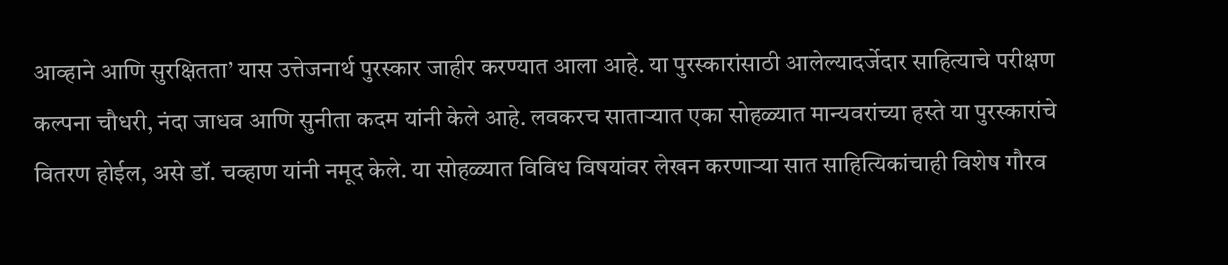आव्हाने आणि सुरक्षितता’ यास उत्तेजनार्थ पुरस्कार जाहीर करण्यात आला आहे. या पुरस्कारांसाठी आलेल्यादर्जेदार साहित्याचे परीक्षण कल्पना चौधरी, नंदा जाधव आणि सुनीता कदम यांनी केले आहे. लवकरच साताऱ्यात एका सोहळ्यात मान्यवरांच्या हस्ते या पुरस्कारांचे वितरण होईल, असे डॉ. चव्हाण यांनी नमूद केले. या सोहळ्यात विविध विषयांवर लेखन करणाऱ्या सात साहित्यिकांचाही विशेष गौरव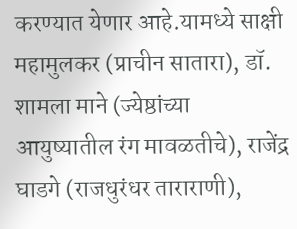करण्यात येणार आहे.यामध्ये साक्षी महामुलकर (प्राचीन सातारा), डॉ. शामला माने (ज्येष्ठांच्या आयुष्यातील रंग मावळतीचे), राजेंद्र घाडगे (राजधुरंधर ताराराणी),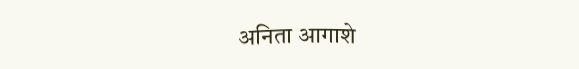अनिता आगाशे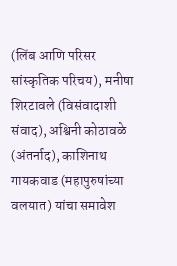(लिंब आणि परिसर सांस्कृतिक परिचय), मनीषा शिरटावले (विसंवादाशी संवाद), अश्विनी कोठावळे (अंतर्नाद), काशिनाथ गायकवाड (महापुरुषांच्या वलयात) यांचा समावेश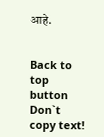आहे.


Back to top button
Don`t copy text!